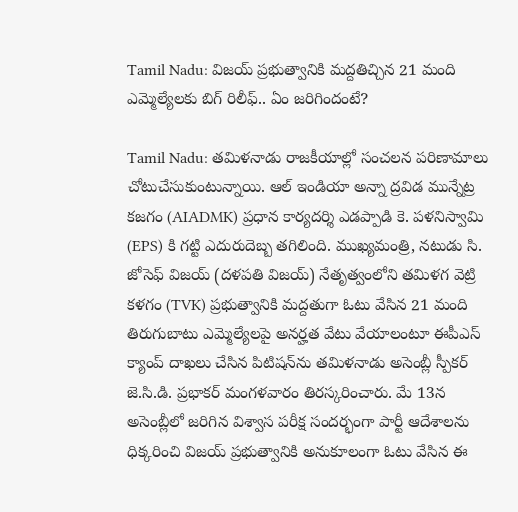Tamil Nadu: విజయ్ ప్రభుత్వానికి మద్దతిచ్చిన 21 మంది ఎమ్మెల్యేలకు బిగ్‌ రిలీఫ్.. ఏం జరిగిందంటే?

Tamil Nadu: తమిళనాడు రాజకీయాల్లో సంచలన పరిణామాలు చోటుచేసుకుంటున్నాయి. ఆల్ ఇండియా అన్నా ద్రవిడ మున్నేట్ర కజగం (AIADMK) ప్రధాన కార్యదర్శి ఎడప్పాడి కె. పళనిస్వామి (EPS) కి గట్టి ఎదురుదెబ్బ తగిలింది. ముఖ్యమంత్రి, నటుడు సి. జోసెఫ్ విజయ్ (దళపతి విజయ్) నేతృత్వంలోని తమిళగ వెట్రి కళగం (TVK) ప్రభుత్వానికి మద్దతుగా ఓటు వేసిన 21 మంది తిరుగుబాటు ఎమ్మెల్యేలపై అనర్హత వేటు వేయాలంటూ ఈపీఎస్ క్యాంప్ దాఖలు చేసిన పిటిషన్‌ను తమిళనాడు అసెంబ్లీ స్పీకర్ జె.సి.డి. ప్రభాకర్ మంగళవారం తిరస్కరించారు. మే 13న అసెంబ్లీలో జరిగిన విశ్వాస పరీక్ష సందర్భంగా పార్టీ ఆదేశాలను ధిక్కరించి విజయ్ ప్రభుత్వానికి అనుకూలంగా ఓటు వేసిన ఈ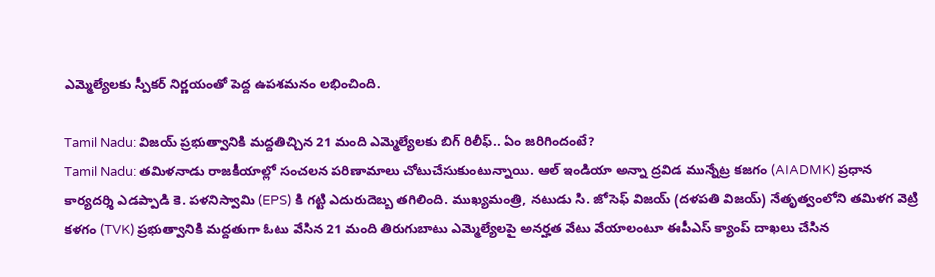ఎమ్మెల్యేలకు స్పీకర్ నిర్ణయంతో పెద్ద ఉపశమనం లభించింది.

Tamil Nadu: విజయ్ ప్రభుత్వానికి మద్దతిచ్చిన 21 మంది ఎమ్మెల్యేలకు బిగ్‌ రిలీఫ్.. ఏం జరిగిందంటే?
Tamil Nadu: తమిళనాడు రాజకీయాల్లో సంచలన పరిణామాలు చోటుచేసుకుంటున్నాయి. ఆల్ ఇండియా అన్నా ద్రవిడ మున్నేట్ర కజగం (AIADMK) ప్రధాన కార్యదర్శి ఎడప్పాడి కె. పళనిస్వామి (EPS) కి గట్టి ఎదురుదెబ్బ తగిలింది. ముఖ్యమంత్రి, నటుడు సి. జోసెఫ్ విజయ్ (దళపతి విజయ్) నేతృత్వంలోని తమిళగ వెట్రి కళగం (TVK) ప్రభుత్వానికి మద్దతుగా ఓటు వేసిన 21 మంది తిరుగుబాటు ఎమ్మెల్యేలపై అనర్హత వేటు వేయాలంటూ ఈపీఎస్ క్యాంప్ దాఖలు చేసిన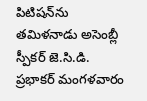పిటిషన్‌ను తమిళనాడు అసెంబ్లీ స్పీకర్ జె.సి.డి. ప్రభాకర్ మంగళవారం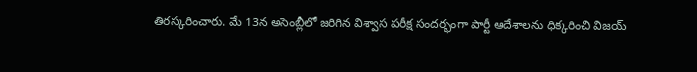తిరస్కరించారు. మే 13న అసెంబ్లీలో జరిగిన విశ్వాస పరీక్ష సందర్భంగా పార్టీ ఆదేశాలను ధిక్కరించి విజయ్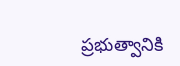ప్రభుత్వానికి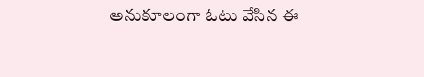అనుకూలంగా ఓటు వేసిన ఈ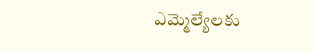ఎమ్మెల్యేలకు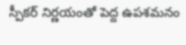స్పీకర్ నిర్ణయంతో పెద్ద ఉపశమనం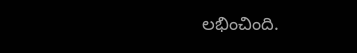లభించింది.